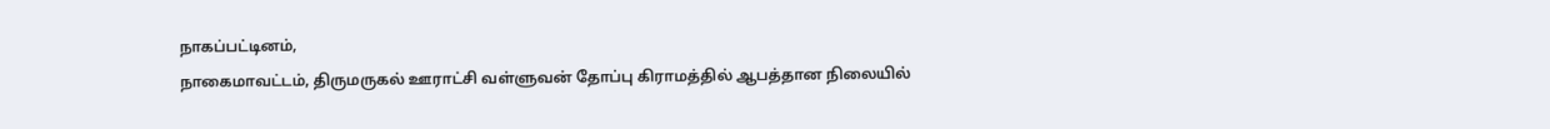நாகப்பட்டினம்,
நாகைமாவட்டம், திருமருகல் ஊராட்சி வள்ளுவன் தோப்பு கிராமத்தில் ஆபத்தான நிலையில்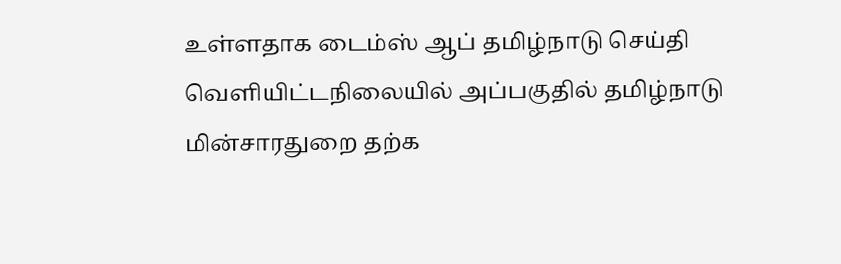உள்ளதாக டைம்ஸ் ஆப் தமிழ்நாடு செய்தி வெளியிட்டநிலையில் அப்பகுதில் தமிழ்நாடு மின்சாரதுறை தற்க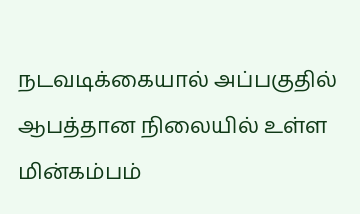நடவடிக்கையால் அப்பகுதில் ஆபத்தான நிலையில் உள்ள மின்கம்பம்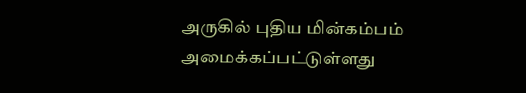அருகில் புதிய மின்கம்பம் அமைக்கப்பட்டுள்ளது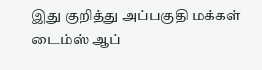இது குறித்து அப்பகுதி மக்கள் டைம்ஸ் ஆப்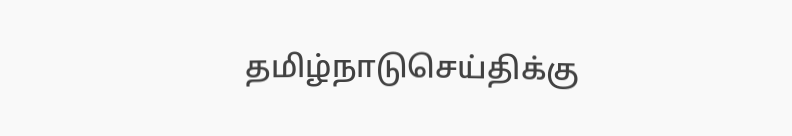தமிழ்நாடுசெய்திக்கு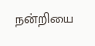நன்றியை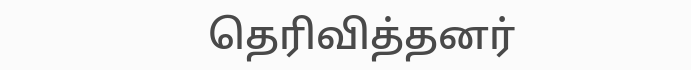தெரிவித்தனர்